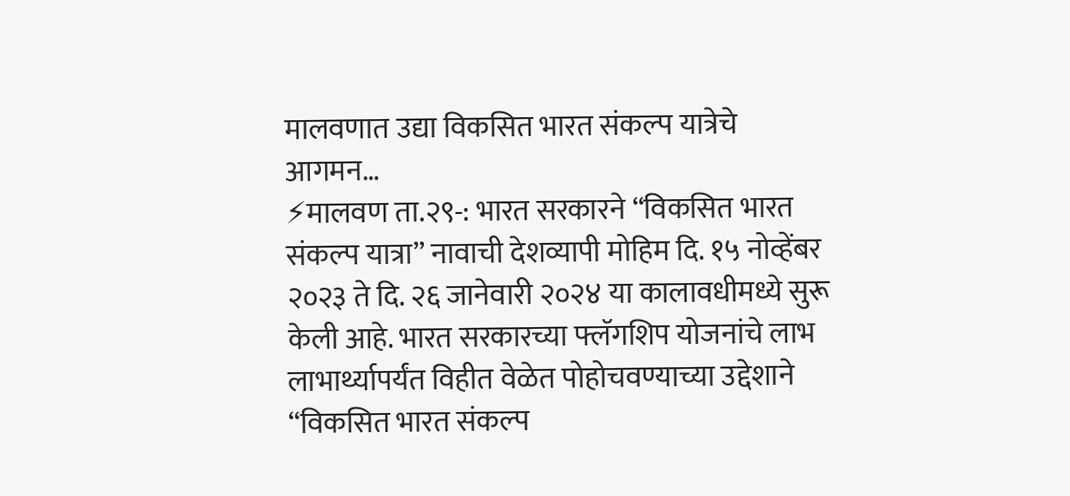मालवणात उद्या विकसित भारत संकल्प यात्रेचे आगमन…
⚡मालवण ता.२९-: भारत सरकारने “विकसित भारत संकल्प यात्रा” नावाची देशव्यापी मोहिम दि. १५ नोव्हेंबर २०२३ ते दि. २६ जानेवारी २०२४ या कालावधीमध्ये सुरू केली आहे. भारत सरकारच्या फ्लॅगशिप योजनांचे लाभ लाभार्थ्यापर्यंत विहीत वेळेत पोहोचवण्याच्या उद्देशाने “विकसित भारत संकल्प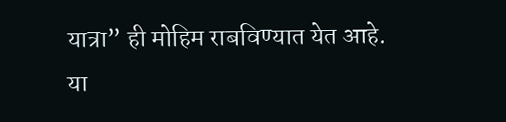यात्रा” ही मोहिम राबविण्यात येत आहे. या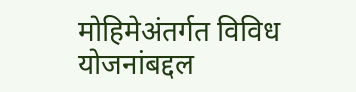मोहिमेअंतर्गत विविध योजनांबद्दल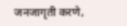जनजागृती करणे,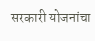सरकारी योजनांचा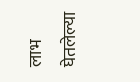लाभ घेतलेल्या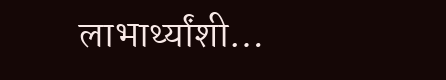लाभार्थ्यांशी…